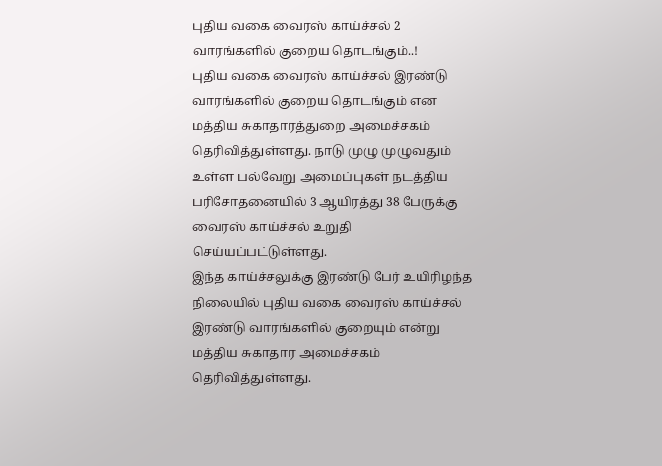புதிய வகை வைரஸ் காய்ச்சல் 2 வாரங்களில் குறைய தொடங்கும்..!
புதிய வகை வைரஸ் காய்ச்சல் இரண்டு வாரங்களில் குறைய தொடங்கும் என மத்திய சுகாதாரத்துறை அமைச்சகம் தெரிவித்துள்ளது. நாடு முழு முழுவதும் உள்ள பல்வேறு அமைப்புகள் நடத்திய பரிசோதனையில் 3 ஆயிரத்து 38 பேருக்கு வைரஸ் காய்ச்சல் உறுதி செய்யப்பட்டுள்ளது.
இந்த காய்ச்சலுக்கு இரண்டு பேர் உயிரிழந்த நிலையில் புதிய வகை வைரஸ் காய்ச்சல் இரண்டு வாரங்களில் குறையும் என்று மத்திய சுகாதார அமைச்சகம் தெரிவித்துள்ளது.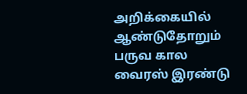அறிக்கையில் ஆண்டுதோறும் பருவ கால வைரஸ் இரண்டு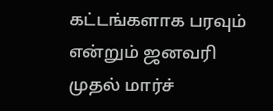கட்டங்களாக பரவும் என்றும் ஜனவரி முதல் மார்ச்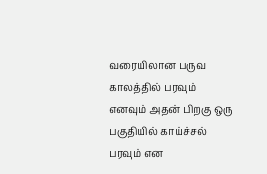வரையிலான பருவ காலத்தில் பரவும் எனவும் அதன் பிறகு ஒரு பகுதியில் காய்ச்சல் பரவும் என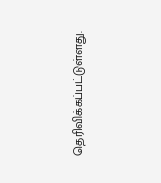தெரிவிக்கப்பட்டுள்ளது.